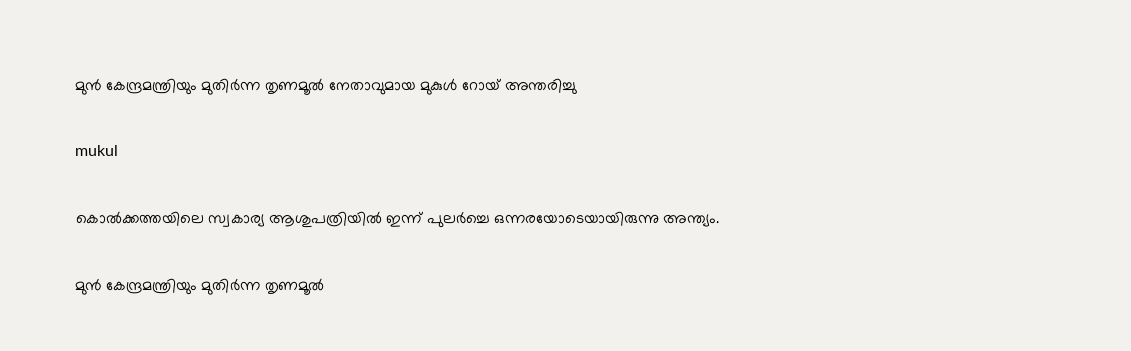മുന്‍ കേന്ദ്രമന്ത്രിയും മുതിര്‍ന്ന തൃണമൂല്‍ നേതാവുമായ മുകുള്‍ റോയ് അന്തരിച്ചു

mukul

കൊല്‍ക്കത്തയിലെ സ്വകാര്യ ആശുപത്രിയില്‍ ഇന്ന് പുലര്‍ച്ചെ ഒന്നരയോടെയായിരുന്നു അന്ത്യം.

മുന്‍ കേന്ദ്രമന്ത്രിയും മുതിര്‍ന്ന തൃണമൂല്‍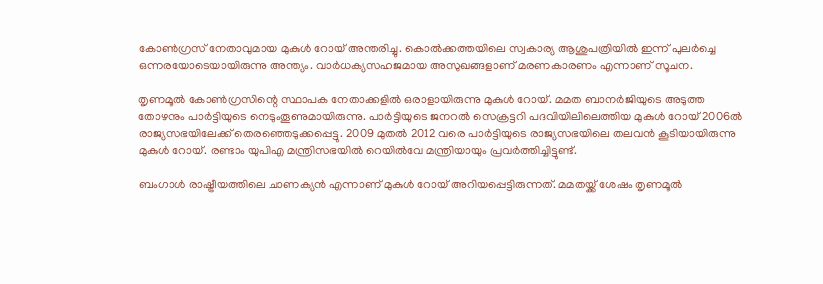കോണ്‍ഗ്രസ് നേതാവുമായ മുകുള്‍ റോയ് അന്തരിച്ചു. കൊല്‍ക്കത്തയിലെ സ്വകാര്യ ആശുപത്രിയില്‍ ഇന്ന് പുലര്‍ച്ചെ ഒന്നരയോടെയായിരുന്നു അന്ത്യം. വാര്‍ധക്യസഹജമായ അസുഖങ്ങളാണ് മരണകാരണം എന്നാണ് സൂചന.

തൃണമൂല്‍ കോണ്‍ഗ്രസിന്റെ സ്ഥാപക നേതാക്കളില്‍ ഒരാളായിരുന്നു മുകുള്‍ റോയ്. മമത ബാനര്‍ജിയുടെ അടുത്ത തോഴനും പാര്‍ട്ടിയുടെ നെടുംതൂണുമായിരുന്നു. പാര്‍ട്ടിയുടെ ജനറല്‍ സെക്രട്ടറി പദവിയിലിലെത്തിയ മുകുള്‍ റോയ് 2006ല്‍ രാജ്യസഭയിലേക്ക് തെരഞ്ഞെടുക്കപ്പെട്ടു. 2009 മുതല്‍ 2012 വരെ പാര്‍ട്ടിയുടെ രാജ്യസഭയിലെ തലവന്‍ കൂടിയായിരുന്നു മുകുള്‍ റോയ്. രണ്ടാം യുപിഎ മന്ത്രിസഭയില്‍ റെയില്‍വേ മന്ത്രിയായും പ്രവര്‍ത്തിച്ചിട്ടുണ്ട്.

ബംഗാള്‍ രാഷ്ട്രീയത്തിലെ ചാണക്യന്‍ എന്നാണ് മുകുള്‍ റോയ് അറിയപ്പെട്ടിരുന്നത്. മമതയ്ക്ക് ശേഷം തൃണമൂല്‍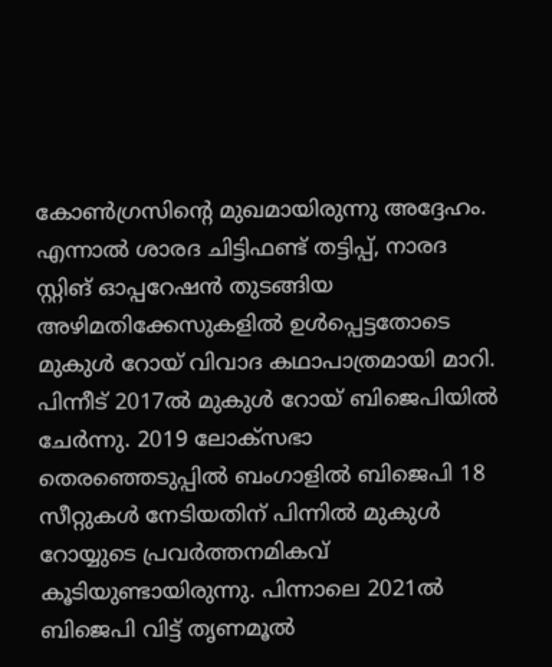കോണ്‍ഗ്രസിന്റെ മുഖമായിരുന്നു അദ്ദേഹം. എന്നാല്‍ ശാരദ ചിട്ടിഫണ്ട് തട്ടിപ്പ്, നാരദ സ്റ്റിങ് ഓപ്പറേഷന്‍ തുടങ്ങിയ അഴിമതിക്കേസുകളില്‍ ഉള്‍പ്പെട്ടതോടെ മുകുള്‍ റോയ് വിവാദ കഥാപാത്രമായി മാറി. പിന്നീട് 2017ല്‍ മുകുള്‍ റോയ് ബിജെപിയില്‍ ചേര്‍ന്നു. 2019 ലോക്‌സഭാ തെരഞ്ഞെടുപ്പില്‍ ബംഗാളില്‍ ബിജെപി 18 സീറ്റുകള്‍ നേടിയതിന് പിന്നില്‍ മുകുള്‍ റോയ്യുടെ പ്രവര്‍ത്തനമികവ് കൂടിയുണ്ടായിരുന്നു. പിന്നാലെ 2021ല്‍ ബിജെപി വിട്ട് തൃണമൂല്‍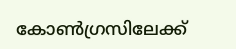കോണ്‍ഗ്രസിലേക്ക്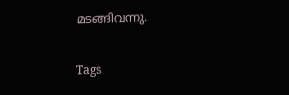മടങ്ങിവന്നു.

Tags